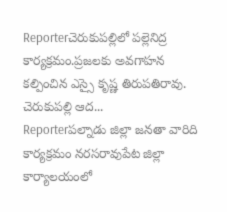Reporterచెరుకుపల్లిలో పల్లెనిద్ర కార్యక్రమం.ప్రజలకు అవగాహన కల్పించిన ఎస్సై కృష్ణ తిరుపతిరావు. చెరుకుపల్లి ఆద...
Reporterపల్నాడు జిల్లా జనతా వారిది కార్యక్రమం నరసరావుపేట జిల్లా కార్యాలయంలో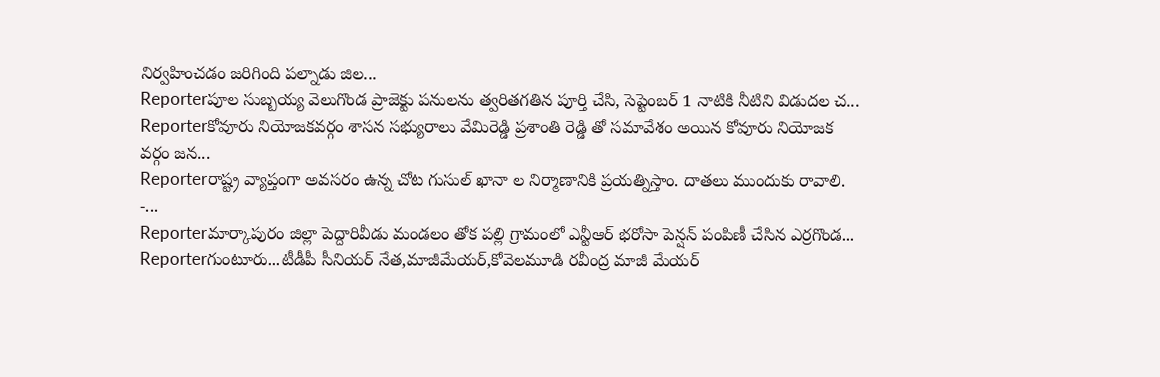నిర్వహించడం జరిగింది పల్నాడు జిల...
Reporterపూల సుబ్బయ్య వెలుగొండ ప్రాజెక్టు పనులను త్వరితగతిన పూర్తి చేసి, సెప్టెంబర్ 1 నాటికి నీటిని విడుదల చ...
Reporterకోవూరు నియోజకవర్గం శాసన సభ్యురాలు వేమిరెడ్డి ప్రశాంతి రెడ్డి తో సమావేశం అయిన కోవూరు నియోజక వర్గం జన...
Reporterరాష్ట్ర వ్యాప్తంగా అవసరం ఉన్న చోట గుసుల్ ఖానా ల నిర్మాణానికి ప్రయత్నిస్తాం. దాతలు ముందుకు రావాలి. -...
Reporterమార్కాపురం జిల్లా పెద్దారివీడు మండలం తోక పల్లి గ్రామంలో ఎన్టీఆర్ భరోసా పెన్షన్ పంపిణీ చేసిన ఎర్రగొండ...
Reporterగుంటూరు...టీడీపీ సీనియర్ నేత,మాజీమేయర్,కోవెలమూడి రవీంద్ర మాజీ మేయర్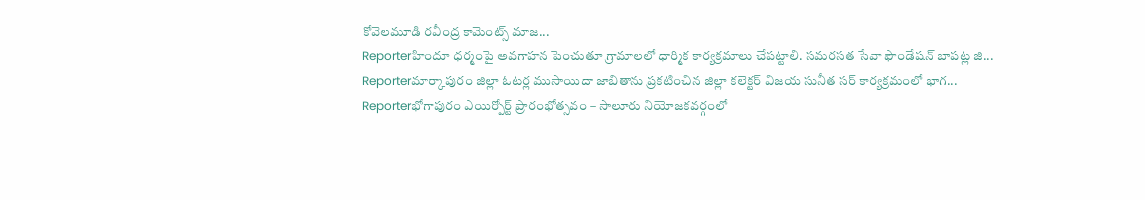కోవెలమూడి రవీంద్ర కామెంట్స్ మాజ...
Reporterహిందూ ధర్మంపై అవగాహన పెంచుతూ గ్రామాలలో ధార్మిక కార్యక్రమాలు చేపట్టాలి. సమరసత సేవా ఫౌండేషన్ బాపట్ల జి...
Reporterమార్కాపురం జిల్లా ఓటర్ల ముసాయిదా జాబితాను ప్రకటించిన జిల్లా కలెక్టర్ విజయ సునీత సర్ కార్యక్రమంలో భాగ...
Reporterభోగాపురం ఎయిర్పోర్ట్ ప్రారంభోత్సవం – సాలూరు నియోజకవర్గంలో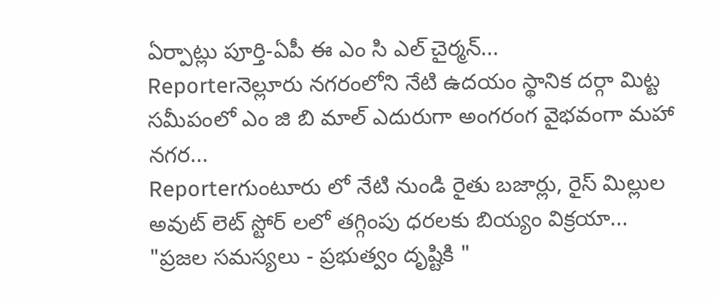ఏర్పాట్లు పూర్తి-ఏపీ ఈ ఎం సి ఎల్ చైర్మన్...
Reporterనెల్లూరు నగరంలోని నేటి ఉదయం స్థానిక దర్గా మిట్ట సమీపంలో ఎం జి బి మాల్ ఎదురుగా అంగరంగ వైభవంగా మహా నగర...
Reporterగుంటూరు లో నేటి నుండి రైతు బజార్లు, రైస్ మిల్లుల అవుట్ లెట్ స్టోర్ లలో తగ్గింపు ధరలకు బియ్యం విక్రయా...
"ప్రజల సమస్యలు - ప్రభుత్వం దృష్టికి "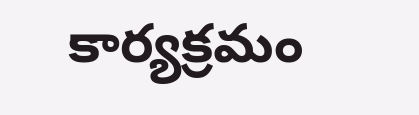కార్యక్రమం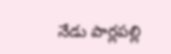నేడు పార్లపల్లి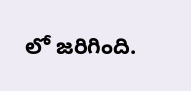లో జరిగింది.